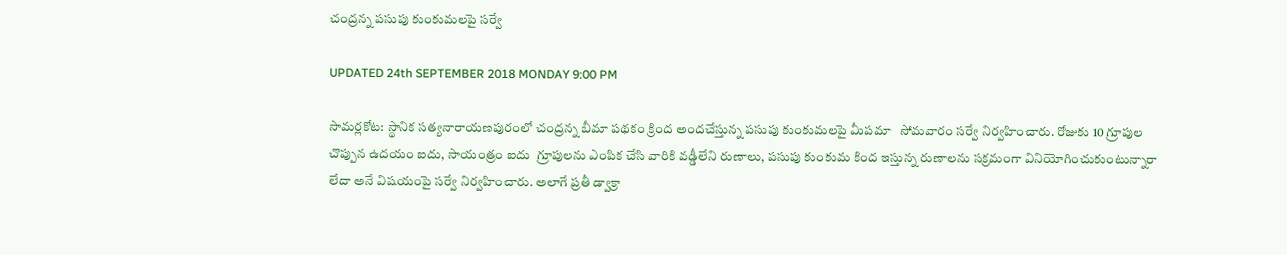చంద్రన్న పసుపు కుంకుమలపై సర్వే

UPDATED 24th SEPTEMBER 2018 MONDAY 9:00 PM

సామర్లకోట: స్థానిక సత్యనారాయణపురంలో చంద్రన్న బీమా పథకం క్రింద అందచేస్తున్న పసుపు కుంకుమలపై మీపమా   సోమవారం సర్వే నిర్వహించారు. రోజుకు 10 గ్రూపుల చొప్పున ఉదయం ఐదు, సాయంత్రం ఐదు  గ్రూపులను ఎంపిక చేసి వారికి వడ్డీలేని రుణాలు, పసుపు కుంకుమ కింద ఇస్తున్న రుణాలను సక్రమంగా వినియోగించుకుంటున్నారా లేదా అనే విషయంపై సర్వే నిర్వహించారు. అలాగే ప్రతీ డ్వాక్రా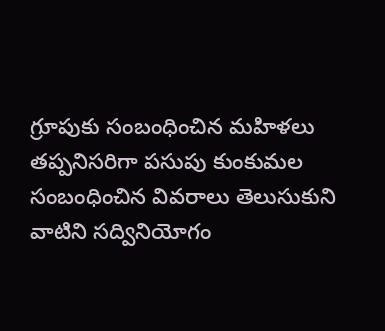గ్రూపుకు సంబంధించిన మహిళలు తప్పనిసరిగా పసుపు కుంకుమల సంబంధించిన వివరాలు తెలుసుకుని వాటిని సద్వినియోగం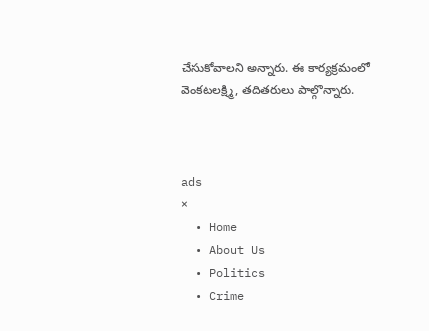చేసుకోవాలని అన్నారు. ఈ కార్యక్రమంలో వెంకటలక్ష్మి, తదితరులు పాల్గొన్నారు.



ads
×
  • Home
  • About Us
  • Politics
  • Crime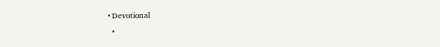• Devotional
  •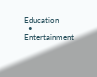Education
  • Entertainment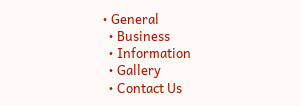• General
  • Business
  • Information
  • Gallery
  • Contact Us